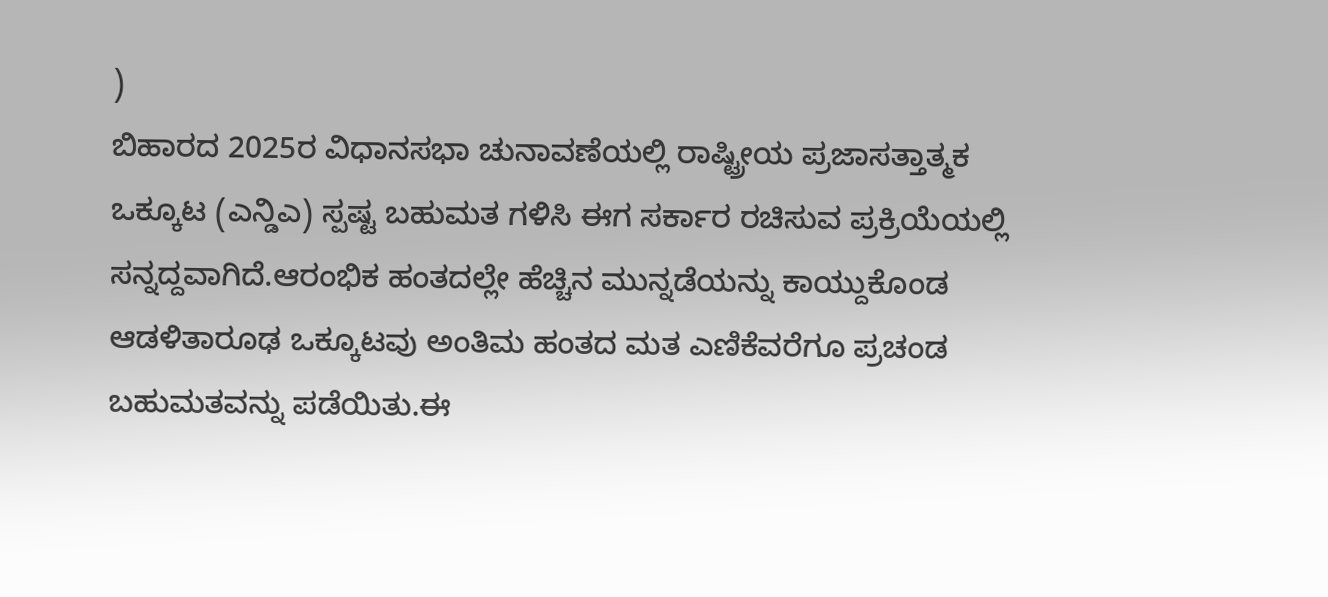)
ಬಿಹಾರದ 2025ರ ವಿಧಾನಸಭಾ ಚುನಾವಣೆಯಲ್ಲಿ ರಾಷ್ಟ್ರೀಯ ಪ್ರಜಾಸತ್ತಾತ್ಮಕ ಒಕ್ಕೂಟ (ಎನ್ಡಿಎ) ಸ್ಪಷ್ಟ ಬಹುಮತ ಗಳಿಸಿ ಈಗ ಸರ್ಕಾರ ರಚಿಸುವ ಪ್ರಕ್ರಿಯೆಯಲ್ಲಿ ಸನ್ನದ್ದವಾಗಿದೆ.ಆರಂಭಿಕ ಹಂತದಲ್ಲೇ ಹೆಚ್ಚಿನ ಮುನ್ನಡೆಯನ್ನು ಕಾಯ್ದುಕೊಂಡ ಆಡಳಿತಾರೂಢ ಒಕ್ಕೂಟವು ಅಂತಿಮ ಹಂತದ ಮತ ಎಣಿಕೆವರೆಗೂ ಪ್ರಚಂಡ ಬಹುಮತವನ್ನು ಪಡೆಯಿತು.ಈ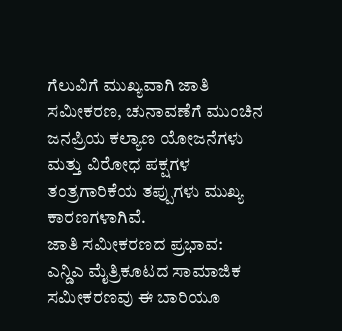ಗೆಲುವಿಗೆ ಮುಖ್ಯವಾಗಿ ಜಾತಿ ಸಮೀಕರಣ, ಚುನಾವಣೆಗೆ ಮುಂಚಿನ ಜನಪ್ರಿಯ ಕಲ್ಯಾಣ ಯೋಜನೆಗಳು ಮತ್ತು ವಿರೋಧ ಪಕ್ಷಗಳ ತಂತ್ರಗಾರಿಕೆಯ ತಪ್ಪುಗಳು ಮುಖ್ಯ ಕಾರಣಗಳಾಗಿವೆ.
ಜಾತಿ ಸಮೀಕರಣದ ಪ್ರಭಾವ:
ಎನ್ಡಿಎ ಮೈತ್ರಿಕೂಟದ ಸಾಮಾಜಿಕ ಸಮೀಕರಣವು ಈ ಬಾರಿಯೂ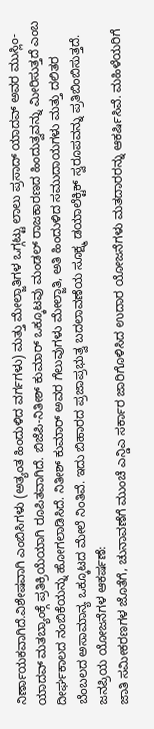ನಿರ್ಣಾಯಕವಾಗಿದೆ.ವಿಶೇಷವಾಗಿ ಎಂಬಿಸಿಗಳು (ಅತ್ಯಂತ ಹಿಂದುಳಿದ ವರ್ಗಗಳು) ಮತ್ತು ಮೇಲ್ಜಾತಿಗಳ ಒಗ್ಗಟ್ಟು ಲಾಲು ಪ್ರಸಾದ್ ಯಾದವ್ ಅವರ ಮುಸ್ಲಿಂ-ಯಾದವ್ ಮತಬ್ಯಾಂಕ್ಗೆ ಪ್ರತಿಕ್ರಿಯೆಯಾಗಿ ರೂಪಿತವಾಗಿದೆ. ಬಿಜೆಪಿ-ನಿತೀಶ್ ಕುಮಾರ್ ಒಕ್ಕೂಟವು ಮಂಡಲ್ ರಾಜಕಾರಣದ ಹಿಂದುತ್ವವನ್ನು ಮೀರಿಸುತ್ತದೆ ಎಂಬ ದೀರ್ಘಕಾಲದ ನಂಬಿಕೆಯನ್ನು ಹೋಗಲಾಡಿಸಿದೆ. ನಿತೀಶ್ ಕುಮಾರ್ ಅವರ ಗೆಲುವುಗಳು ಮೇಲ್ಜಾತಿ, ಅತಿ ಹಿಂದುಳಿದ ಸಮುದಾಯಗಳು ಮತ್ತು ದಲಿತರ ಬೆಂಬಲದ ಅಸಾಮಾನ್ಯ ಒಕ್ಕೂಟದ ಮೇಲೆ ನಿಂತಿವೆ. ಇದು ಬಿಹಾರದ ಪ್ರಜಾಪ್ರಭುತ್ವ ಬದಲಾವಣೆಯ ಸೂಕ್ಷ್ಮ ಡಯಾಲೆಕ್ಟಿಕ್ ಸ್ವರೂಪವನ್ನು ಪ್ರತಿಬಿಂಬಿಸುತ್ತದೆ.
ಜನಪ್ರಿಯ ಯೋಜನೆಗಳ ಆಕರ್ಷಣೆ:
ಜಾತಿ ಸಮೀಕರಣಗಳ ಜೊತೆಗೆ, ಚುನಾವಣೆಗೆ ಮುಂಚೆ ಎನ್ಡಿಎ ಸರ್ಕಾರ ಜಾರಿಗೊಳಿಸಿದ ಉದಾರ ಯೋಜನೆಗಳು ಮತದಾರರನ್ನು ಆಕರ್ಷಿಸಿವೆ. ಮಹಿಳೆಯರಿಗೆ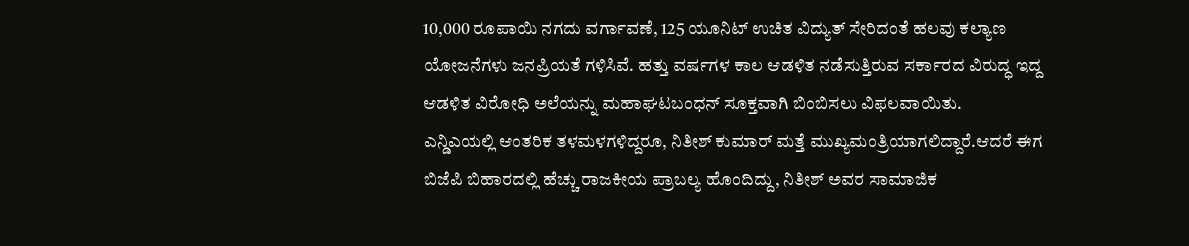10,000 ರೂಪಾಯಿ ನಗದು ವರ್ಗಾವಣೆ, 125 ಯೂನಿಟ್ ಉಚಿತ ವಿದ್ಯುತ್ ಸೇರಿದಂತೆ ಹಲವು ಕಲ್ಯಾಣ ಯೋಜನೆಗಳು ಜನಪ್ರಿಯತೆ ಗಳಿಸಿವೆ. ಹತ್ತು ವರ್ಷಗಳ ಕಾಲ ಆಡಳಿತ ನಡೆಸುತ್ತಿರುವ ಸರ್ಕಾರದ ವಿರುದ್ಧ ಇದ್ದ ಆಡಳಿತ ವಿರೋಧಿ ಅಲೆಯನ್ನು ಮಹಾಘಟಬಂಧನ್ ಸೂಕ್ತವಾಗಿ ಬಿಂಬಿಸಲು ವಿಫಲವಾಯಿತು.
ಎನ್ಡಿಎಯಲ್ಲಿ ಆಂತರಿಕ ತಳಮಳಗಳಿದ್ದರೂ, ನಿತೀಶ್ ಕುಮಾರ್ ಮತ್ತೆ ಮುಖ್ಯಮಂತ್ರಿಯಾಗಲಿದ್ದಾರೆ.ಆದರೆ ಈಗ ಬಿಜೆಪಿ ಬಿಹಾರದಲ್ಲಿ ಹೆಚ್ಚು ರಾಜಕೀಯ ಪ್ರಾಬಲ್ಯ ಹೊಂದಿದ್ದು, ನಿತೀಶ್ ಅವರ ಸಾಮಾಜಿಕ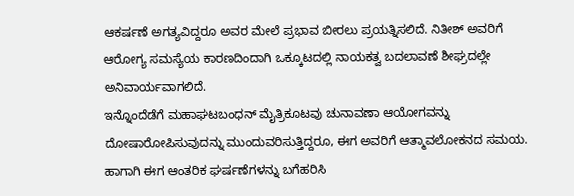ಆಕರ್ಷಣೆ ಅಗತ್ಯವಿದ್ದರೂ ಅವರ ಮೇಲೆ ಪ್ರಭಾವ ಬೀರಲು ಪ್ರಯತ್ನಿಸಲಿದೆ. ನಿತೀಶ್ ಅವರಿಗೆ ಆರೋಗ್ಯ ಸಮಸ್ಯೆಯ ಕಾರಣದಿಂದಾಗಿ ಒಕ್ಕೂಟದಲ್ಲಿ ನಾಯಕತ್ವ ಬದಲಾವಣೆ ಶೀಘ್ರದಲ್ಲೇ ಅನಿವಾರ್ಯವಾಗಲಿದೆ.
ಇನ್ನೊಂದೆಡೆಗೆ ಮಹಾಘಟಬಂಧನ್ ಮೈತ್ರಿಕೂಟವು ಚುನಾವಣಾ ಆಯೋಗವನ್ನು ದೋಷಾರೋಪಿಸುವುದನ್ನು ಮುಂದುವರಿಸುತ್ತಿದ್ದರೂ, ಈಗ ಅವರಿಗೆ ಆತ್ಮಾವಲೋಕನದ ಸಮಯ. ಹಾಗಾಗಿ ಈಗ ಆಂತರಿಕ ಘರ್ಷಣೆಗಳನ್ನು ಬಗೆಹರಿಸಿ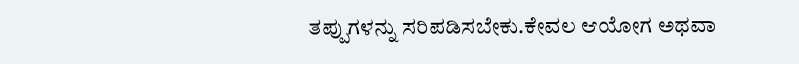ತಪ್ಪುಗಳನ್ನು ಸರಿಪಡಿಸಬೇಕು.ಕೇವಲ ಆಯೋಗ ಅಥವಾ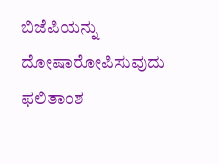ಬಿಜೆಪಿಯನ್ನು ದೋಷಾರೋಪಿಸುವುದು ಫಲಿತಾಂಶ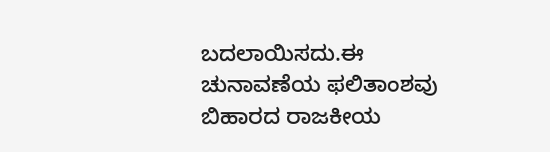ಬದಲಾಯಿಸದು.ಈ ಚುನಾವಣೆಯ ಫಲಿತಾಂಶವು ಬಿಹಾರದ ರಾಜಕೀಯ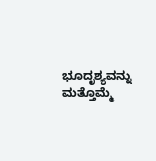ಭೂದೃಶ್ಯವನ್ನು ಮತ್ತೊಮ್ಮೆ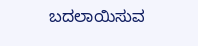ಬದಲಾಯಿಸುವ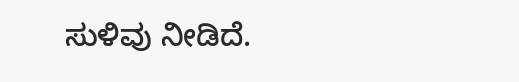ಸುಳಿವು ನೀಡಿದೆ.